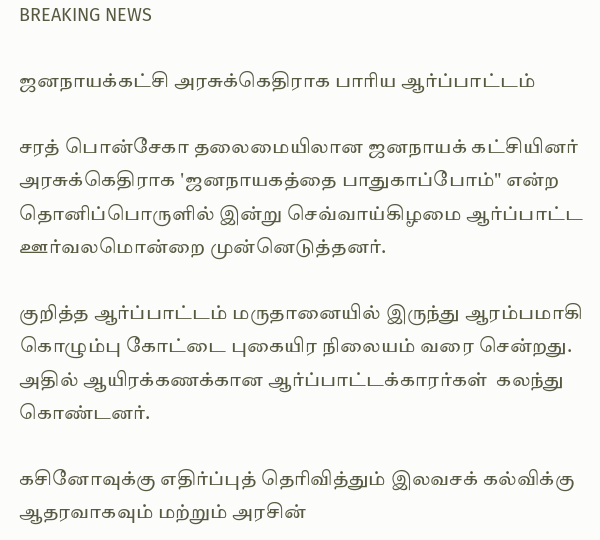BREAKING NEWS

ஜனநாயக்கட்சி அரசுக்கெதிராக பாரிய ஆர்ப்பாட்டம்

சரத் பொன்சேகா தலைமையிலான ஜனநாயக் கட்சியினர் அரசுக்கெதிராக 'ஜனநாயகத்தை பாதுகாப்போம்" என்ற தொனிப்பொருளில் இன்று செவ்வாய்கிழமை ஆர்ப்பாட்ட ஊர்வலமொன்றை முன்னெடுத்தனர்.

குறித்த ஆர்ப்பாட்டம் மருதானையில் இருந்து ஆரம்பமாகி கொழும்பு கோட்டை புகையிர நிலையம் வரை சென்றது. அதில் ஆயிரக்கணக்கான ஆர்ப்பாட்டக்காரர்கள்  கலந்து கொண்டனர்.

கசினோவுக்கு எதிர்ப்புத் தெரிவித்தும் இலவசக் கல்விக்கு ஆதரவாகவும் மற்றும் அரசின்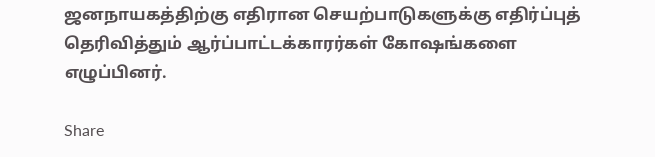ஜனநாயகத்திற்கு எதிரான செயற்பாடுகளுக்கு எதிர்ப்புத் தெரிவித்தும் ஆர்ப்பாட்டக்காரர்கள் கோஷங்களை எழுப்பினர்.

Share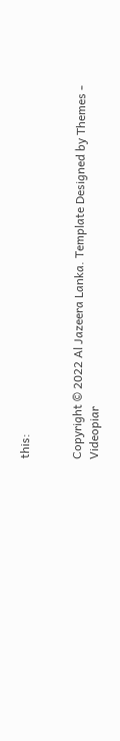this:


Copyright © 2022 Al Jazeera Lanka. Template Designed by Themes - Videopiar